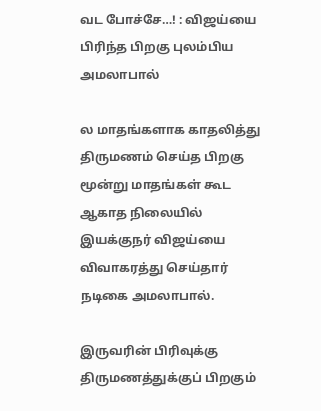வட போச்சே…! : விஜய்யை பிரிந்த பிறகு புலம்பிய அமலாபால்

ல மாதங்களாக காதலித்து திருமணம் செய்த பிறகு மூன்று மாதங்கள் கூட ஆகாத நிலையில் இயக்குநர் விஜய்யை விவாகரத்து செய்தார் நடிகை அமலாபால்.

இருவரின் பிரிவுக்கு திருமணத்துக்குப் பிறகும்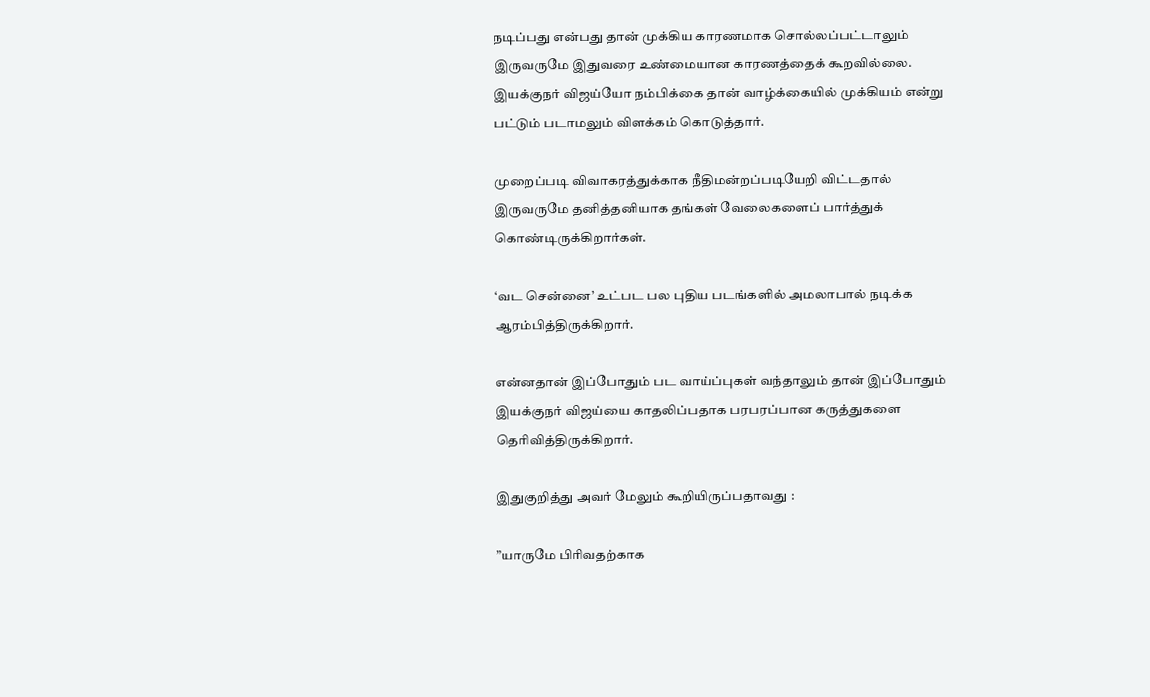நடிப்பது என்பது தான் முக்கிய காரணமாக சொல்லப்பட்டாலும் இருவருமே இதுவரை உண்மையான காரணத்தைக் கூறவில்லை. இயக்குநர் விஜய்யோ நம்பிக்கை தான் வாழ்க்கையில் முக்கியம் என்று பட்டும் படாமலும் விளக்கம் கொடுத்தார்.

முறைப்படி விவாகரத்துக்காக நீதிமன்றப்படியேறி விட்டதால் இருவருமே தனித்தனியாக தங்கள் வேலைகளைப் பார்த்துக் கொண்டிருக்கிறார்கள்.

‘வட சென்னை’ உட்பட பல புதிய படங்களில் அமலாபால் நடிக்க ஆரம்பித்திருக்கிறார்.

என்னதான் இப்போதும் பட வாய்ப்புகள் வந்தாலும் தான் இப்போதும் இயக்குநர் விஜய்யை காதலிப்பதாக பரபரப்பான கருத்துகளை தெரிவித்திருக்கிறார்.

இதுகுறித்து அவர் மேலும் கூறியிருப்பதாவது :

”யாருமே பிரிவதற்காக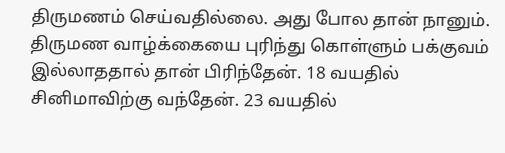திருமணம் செய்வதில்லை. அது போல தான் நானும். திருமண வாழ்க்கையை புரிந்து கொள்ளும் பக்குவம் இல்லாததால் தான் பிரிந்தேன். 18 வயதில் சினிமாவிற்கு வந்தேன். 23 வயதில்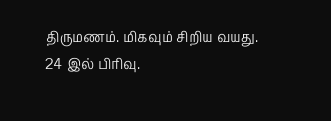திருமணம். மிகவும் சிறிய வயது. 24 இல் பிரிவு.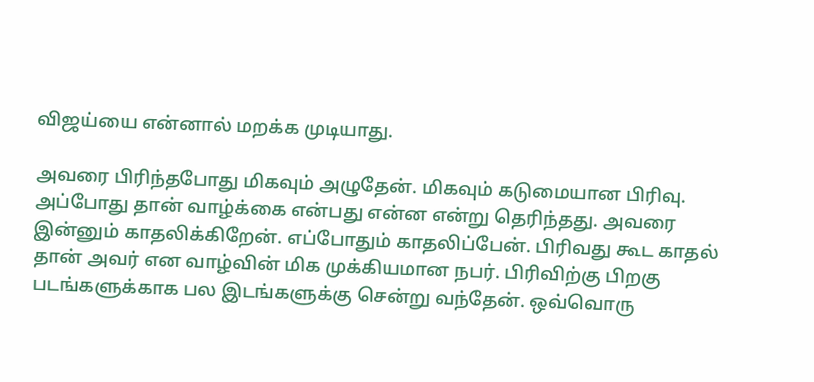விஜய்யை என்னால் மறக்க முடியாது.

அவரை பிரிந்தபோது மிகவும் அழுதேன். மிகவும் கடுமையான பிரிவு. அப்போது தான் வாழ்க்கை என்பது என்ன என்று தெரிந்தது. அவரை இன்னும் காதலிக்கிறேன். எப்போதும் காதலிப்பேன். பிரிவது கூட காதல் தான் அவர் என வாழ்வின் மிக முக்கியமான நபர். பிரிவிற்கு பிறகு படங்களுக்காக பல இடங்களுக்கு சென்று வந்தேன். ஒவ்வொரு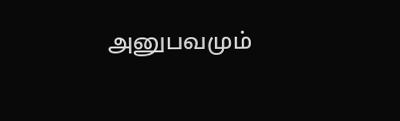அனுபவமும்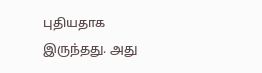புதியதாக இருந்தது. அது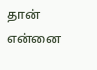தான் என்னை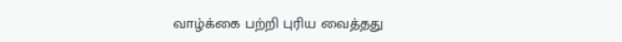வாழ்க்கை பற்றி புரிய வைத்தது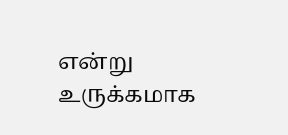என்று உருக்கமாக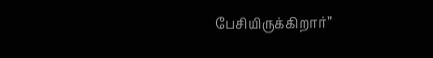பேசியிருக்கிறார்”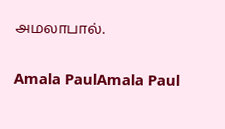அமலாபால்.

Amala PaulAmala Paul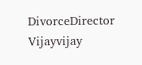DivorceDirector Vijayvijay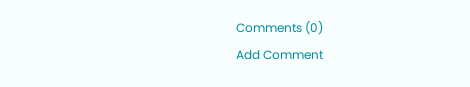Comments (0)
Add Comment